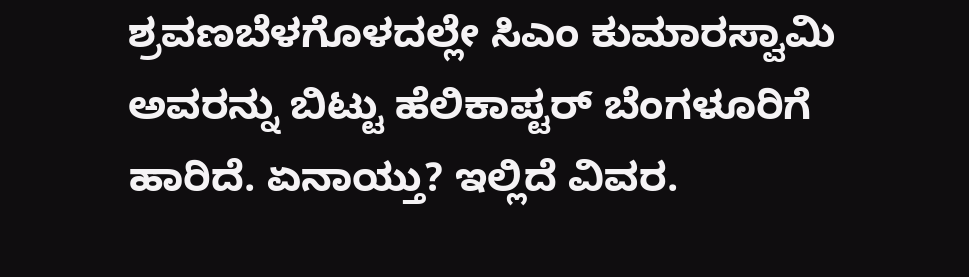ಶ್ರವಣಬೆಳಗೊಳದಲ್ಲೇ ಸಿಎಂ ಕುಮಾರಸ್ವಾಮಿ ಅವರನ್ನು ಬಿಟ್ಟು ಹೆಲಿಕಾಪ್ಟರ್ ಬೆಂಗಳೂರಿಗೆ ಹಾರಿದೆ. ಏನಾಯ್ತು? ಇಲ್ಲಿದೆ ವಿವರ.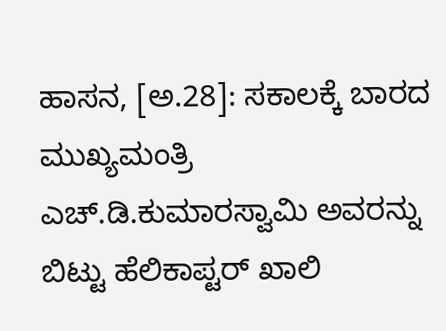ಹಾಸನ, [ಅ.28]: ಸಕಾಲಕ್ಕೆ ಬಾರದ ಮುಖ್ಯಮಂತ್ರಿ ಎಚ್‌.ಡಿ.ಕುಮಾರಸ್ವಾಮಿ ಅವರನ್ನು ಬಿಟ್ಟು ಹೆಲಿಕಾಪ್ಟರ್‌ ಖಾಲಿ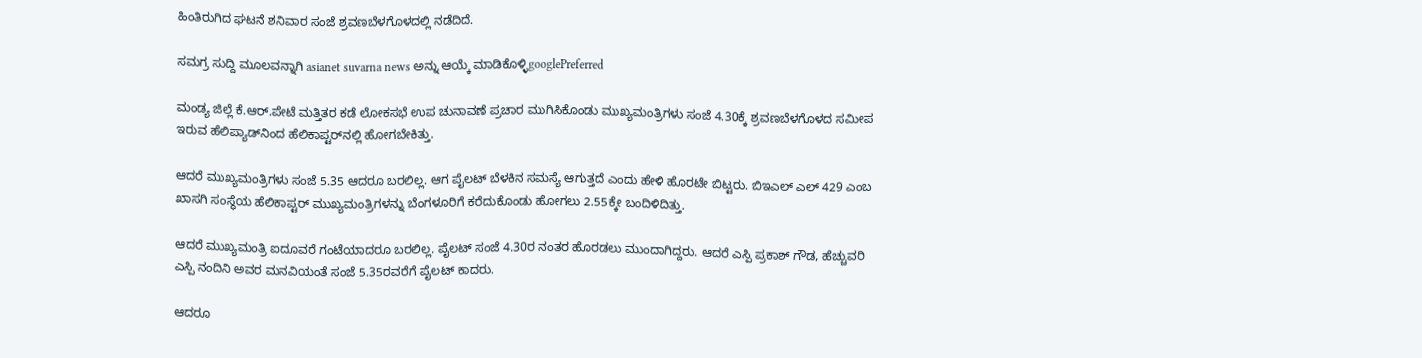ಹಿಂತಿರುಗಿದ ಘಟನೆ ಶನಿವಾರ ಸಂಜೆ ಶ್ರವಣಬೆಳಗೊಳದಲ್ಲಿ ನಡೆದಿದೆ.

ಸಮಗ್ರ ಸುದ್ದಿ ಮೂಲವನ್ನಾಗಿ asianet suvarna news ಅನ್ನು ಆಯ್ಕೆ ಮಾಡಿಕೊಳ್ಳಿgooglePreferred

ಮಂಡ್ಯ ಜಿಲ್ಲೆ ಕೆ.ಆರ್‌.ಪೇಟೆ ಮತ್ತಿತರ ಕಡೆ ಲೋಕಸಭೆ ಉಪ ಚುನಾವಣೆ ಪ್ರಚಾರ ಮುಗಿಸಿಕೊಂಡು ಮುಖ್ಯಮಂತ್ರಿಗಳು ಸಂಜೆ 4.30ಕ್ಕೆ ಶ್ರವಣಬೆಳಗೊಳದ ಸಮೀಪ ಇರುವ ಹೆಲಿಪ್ಯಾಡ್‌ನಿಂದ ಹೆಲಿಕಾಪ್ಟರ್‌ನಲ್ಲಿ ಹೋಗಬೇಕಿತ್ತು.

ಆದರೆ ಮುಖ್ಯಮಂತ್ರಿಗಳು ಸಂಜೆ 5.35 ಆದರೂ ಬರಲಿಲ್ಲ. ಆಗ ಪೈಲಟ್‌ ಬೆಳಕಿನ ಸಮಸ್ಯೆ ಆಗುತ್ತದೆ ಎಂದು ಹೇಳಿ ಹೊರಟೇ ಬಿಟ್ಟರು. ಬಿಇಎಲ್‌ ಎಲ್‌ 429 ಎಂಬ ಖಾಸಗಿ ಸಂಸ್ಥೆಯ ಹೆಲಿಕಾಪ್ಟರ್‌ ಮುಖ್ಯಮಂತ್ರಿಗಳನ್ನು ಬೆಂಗಳೂರಿಗೆ ಕರೆದುಕೊಂಡು ಹೋಗಲು 2.55ಕ್ಕೇ ಬಂದಿಳಿದಿತ್ತು.

ಆದರೆ ಮುಖ್ಯಮಂತ್ರಿ ಐದೂವರೆ ಗಂಟೆಯಾದರೂ ಬರಲಿಲ್ಲ. ಪೈಲಟ್‌ ಸಂಜೆ 4.30ರ ನಂತರ ಹೊರಡಲು ಮುಂದಾಗಿದ್ದರು. ಆದರೆ ಎಸ್ಪಿ ಪ್ರಕಾಶ್‌ ಗೌಡ, ಹೆಚ್ಚುವರಿ ಎಸ್ಪಿ ನಂದಿನಿ ಅವರ ಮನವಿಯಂತೆ ಸಂಜೆ 5.35ರವರೆಗೆ ಪೈಲಟ್‌ ಕಾದರು.

ಆದರೂ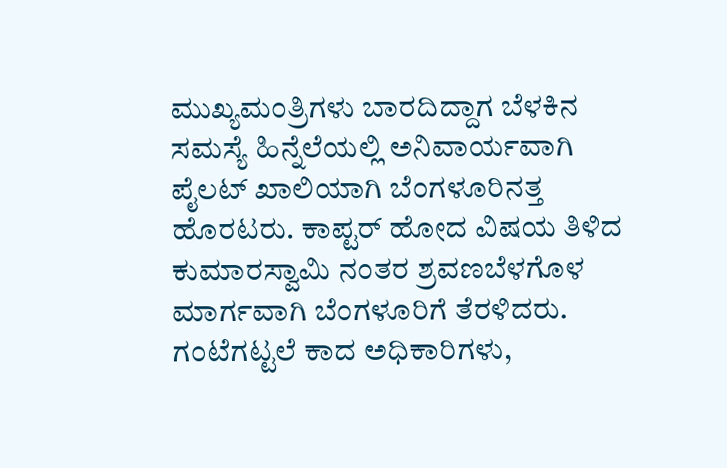ಮುಖ್ಯಮಂತ್ರಿಗಳು ಬಾರದಿದ್ದಾಗ ಬೆಳಕಿನ ಸಮಸ್ಯೆ ಹಿನ್ನೆಲೆಯಲ್ಲಿ ಅನಿವಾರ್ಯವಾಗಿ ಪೈಲಟ್‌ ಖಾಲಿಯಾಗಿ ಬೆಂಗಳೂರಿನತ್ತ ಹೊರಟರು. ಕಾಪ್ಟರ್‌ ಹೋದ ವಿಷಯ ತಿಳಿದ ಕುಮಾರಸ್ವಾಮಿ ನಂತರ ಶ್ರವಣಬೆಳಗೊಳ ಮಾರ್ಗವಾಗಿ ಬೆಂಗಳೂರಿಗೆ ತೆರಳಿದರು. ಗಂಟೆಗಟ್ಟಲೆ ಕಾದ ಅಧಿಕಾರಿಗಳು,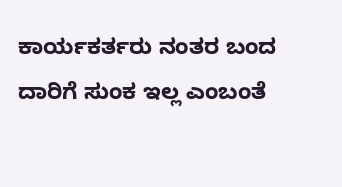ಕಾರ್ಯಕರ್ತರು ನಂತರ ಬಂದ ದಾರಿಗೆ ಸುಂಕ ಇಲ್ಲ ಎಂಬಂತೆ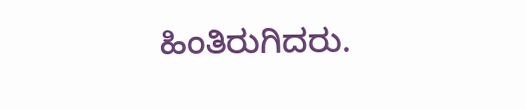ಹಿಂತಿರುಗಿದರು.